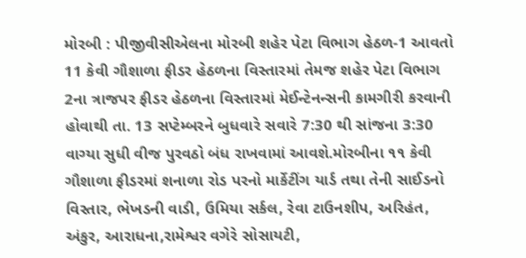મોરબી : પીજીવીસીએલના મોરબી શહેર પેટા વિભાગ હેઠળ-1 આવતો 11 કેવી ગૌશાળા ફીડર હેઠળના વિસ્તારમાં તેમજ શહેર પેટા વિભાગ 2ના ત્રાજપર ફીડર હેઠળના વિસ્તારમાં મેઈન્ટેનન્સની કામગીરી કરવાની હોવાથી તા. 13 સપ્ટેમ્બરને બુધવારે સવારે 7:30 થી સાંજના 3:30 વાગ્યા સુધી વીજ પુરવઠો બંધ રાખવામાં આવશે.મોરબીના ૧૧ કેવી ગૌશાળા ફીડરમાં શનાળા રોડ પરનો માર્કેટીંગ યાર્ડ તથા તેની સાઈડનો વિસ્તાર, ભેખડની વાડી, ઉમિયા સર્કલ, રેવા ટાઉનશીપ, અરિહંત, અંકુર, આરાધના,રામેશ્વર વગેરે સોસાયટી,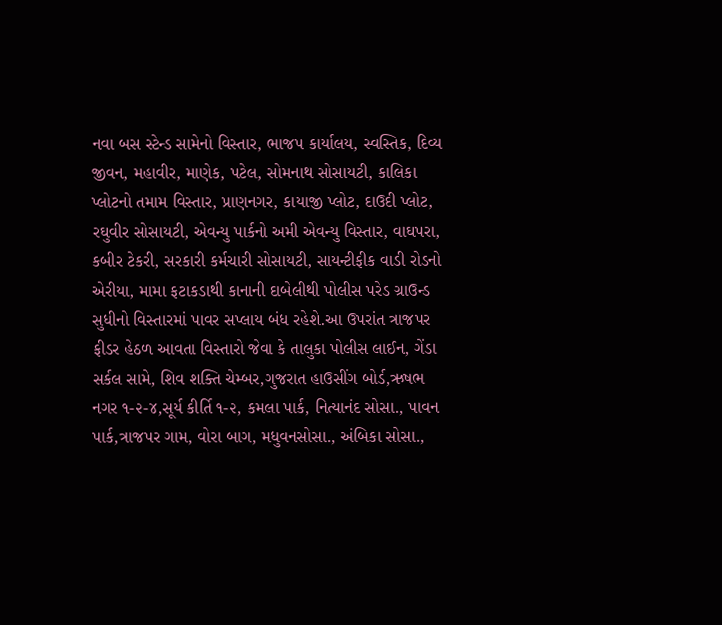નવા બસ સ્ટેન્ડ સામેનો વિસ્તાર, ભાજપ કાર્યાલય, સ્વસ્તિક, દિવ્ય જીવન, મહાવીર, માણેક, પટેલ, સોમનાથ સોસાયટી, કાલિકા પ્લોટનો તમામ વિસ્તાર, પ્રાણનગર, કાયાજી પ્લોટ, દાઉદી પ્લોટ, રઘુવીર સોસાયટી, એવન્યુ પાર્કનો અમી એવન્યુ વિસ્તાર, વાઘપરા, કબીર ટેકરી, સરકારી કર્મચારી સોસાયટી, સાયન્ટીફીક વાડી રોડનો એરીયા, મામા ફટાકડાથી કાનાની દાબેલીથી પોલીસ પરેડ ગ્રાઉન્ડ સુધીનો વિસ્તારમાં પાવર સપ્લાય બંધ રહેશે.આ ઉપરાંત ત્રાજપર ફીડર હેઠળ આવતા વિસ્તારો જેવા કે તાલુકા પોલીસ લાઈન, ગેંડા સર્કલ સામે, શિવ શક્તિ ચેમ્બર,ગુજરાત હાઉસીંગ બોર્ડ,ઋષભ નગર ૧-૨-૪,સૂર્ય કીર્તિ ૧-૨, કમલા પાર્ક, નિત્યાનંદ સોસા., પાવન પાર્ક,ત્રાજપર ગામ, વોરા બાગ, મધુવનસોસા., અંબિકા સોસા.,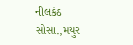નીલકંઠ સોસા.,મયુર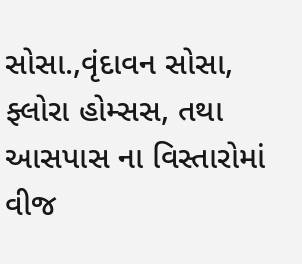સોસા.,વૃંદાવન સોસા, ફ્લોરા હોમ્સસ, તથા આસપાસ ના વિસ્તારોમાં વીજ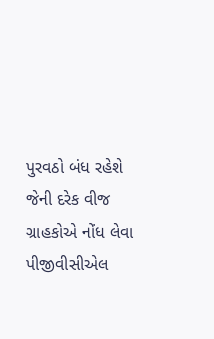પુરવઠો બંધ રહેશે જેની દરેક વીજ ગ્રાહકોએ નોંધ લેવા પીજીવીસીએલ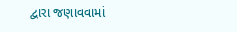દ્વારા જણાવવામાં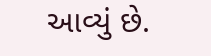આવ્યું છે.